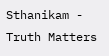Sthanikam - Truth Matters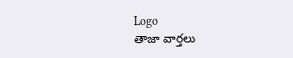Logo
తాజా వార్తలు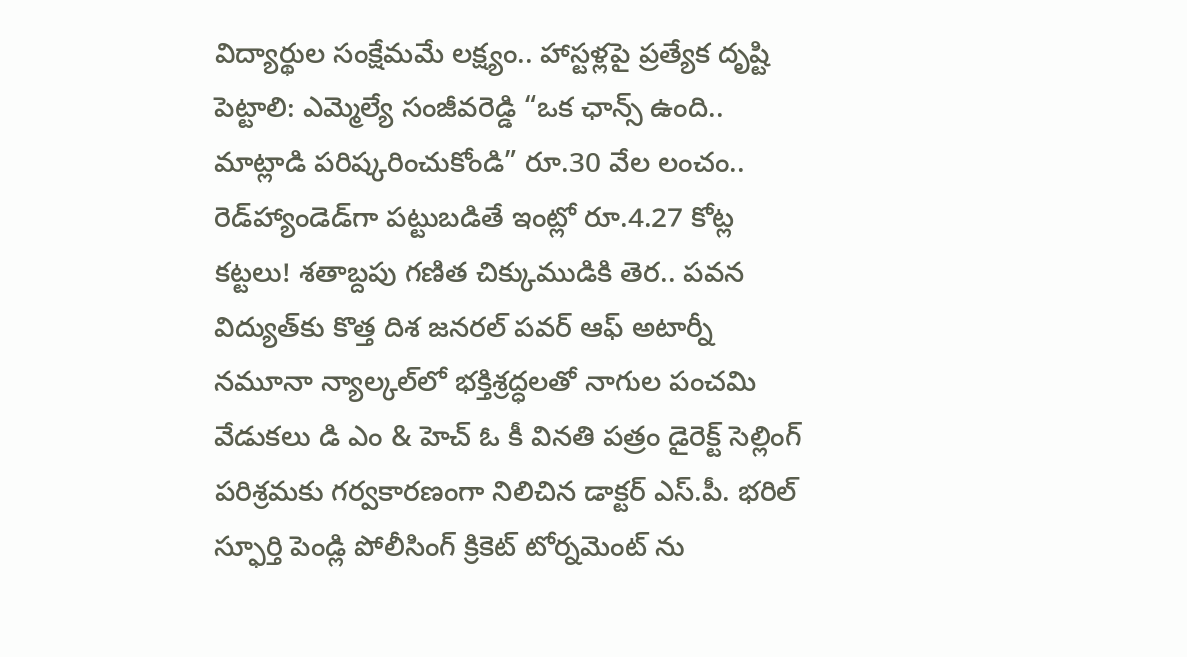విద్యార్థుల సంక్షేమమే లక్ష్యం.. హాస్టళ్లపై ప్రత్యేక దృష్టి పెట్టాలి: ఎమ్మెల్యే సంజీవరెడ్డి “ఒక ఛాన్స్‌ ఉంది.. మాట్లాడి పరిష్కరించుకోండి” రూ.30 వేల లంచం.. రెడ్‌హ్యాండెడ్‌గా పట్టుబడితే ఇంట్లో రూ.4.27 కోట్ల కట్టలు! శతాబ్దపు గణిత చిక్కుముడికి తెర.. పవన విద్యుత్‌కు కొత్త దిశ జనరల్ పవర్ ఆఫ్ అటార్నీ నమూనా న్యాల్కల్‌లో భక్తిశ్రద్ధలతో నాగుల పంచమి వేడుకలు డి ఎం & హెచ్ ఓ కీ వినతి పత్రం డైరెక్ట్ సెల్లింగ్ పరిశ్రమకు గర్వకారణంగా నిలిచిన డాక్టర్ ఎస్.పీ. భరిల్ స్ఫూర్తి పెండ్లి పోలీసింగ్ క్రికెట్ టోర్నమెంట్ ను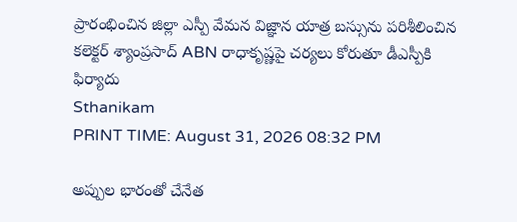ప్రారంభించిన జిల్లా ఎస్పీ వేమన విజ్ఞాన యాత్ర బస్సును పరిశీలించిన కలెక్టర్ శ్యాంప్రసాద్ ABN రాధాకృష్ణపై చర్యలు కోరుతూ డీఎస్పీకి ఫిర్యాదు
Sthanikam
PRINT TIME: August 31, 2026 08:32 PM

అప్పుల భారంతో చేనేత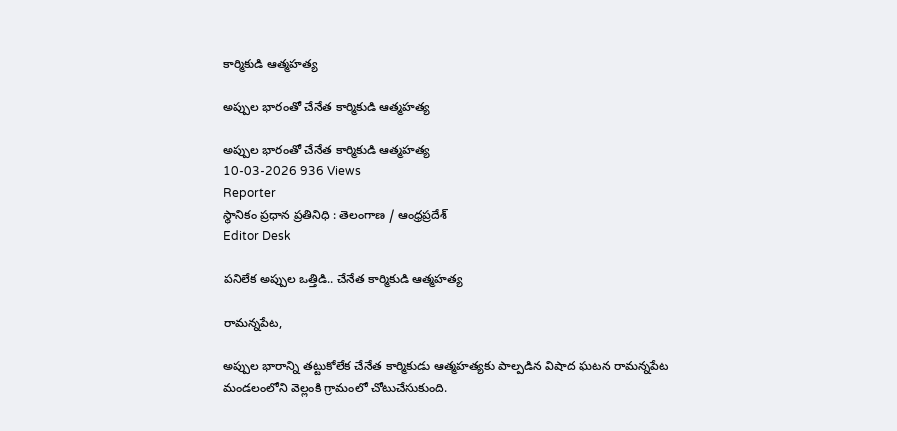కార్మికుడి ఆత్మహత్య

అప్పుల భారంతో చేనేత కార్మికుడి ఆత్మహత్య

అప్పుల భారంతో చేనేత కార్మికుడి ఆత్మహత్య
10-03-2026 936 Views
Reporter
స్థానికం ప్రధాన ప్రతినిధి : తెలంగాణ / ఆంధ్రప్రదేశ్
Editor Desk

పనిలేక అప్పుల ఒత్తిడి.. చేనేత కార్మికుడి ఆత్మహత్య

రామన్నపేట,

అప్పుల భారాన్ని తట్టుకోలేక చేనేత కార్మికుడు ఆత్మహత్యకు పాల్పడిన విషాద ఘటన రామన్నపేట మండలంలోని వెల్లంకి గ్రామంలో చోటుచేసుకుంది.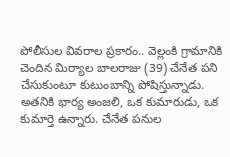పోలీసుల వివరాల ప్రకారం.. వెల్లంకి గ్రామానికి చెందిన మిర్యాల బాలరాజు (39) చేనేత పని చేసుకుంటూ కుటుంబాన్ని పోషిస్తున్నాడు. అతనికి భార్య అంజలి, ఒక కుమారుడు, ఒక కుమార్తె ఉన్నారు. చేనేత పనుల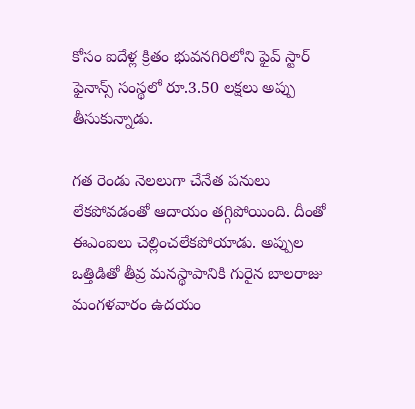కోసం ఐదేళ్ల క్రితం భువనగిరిలోని ఫైవ్ స్టార్ ఫైనాన్స్ సంస్థలో రూ.3.50 లక్షలు అప్పు తీసుకున్నాడు.

గత రెండు నెలలుగా చేనేత పనులు లేకపోవడంతో ఆదాయం తగ్గిపోయింది. దీంతో ఈఎంఐలు చెల్లించలేకపోయాడు. అప్పుల ఒత్తిడితో తీవ్ర మనస్థాపానికి గురైన బాలరాజు మంగళవారం ఉదయం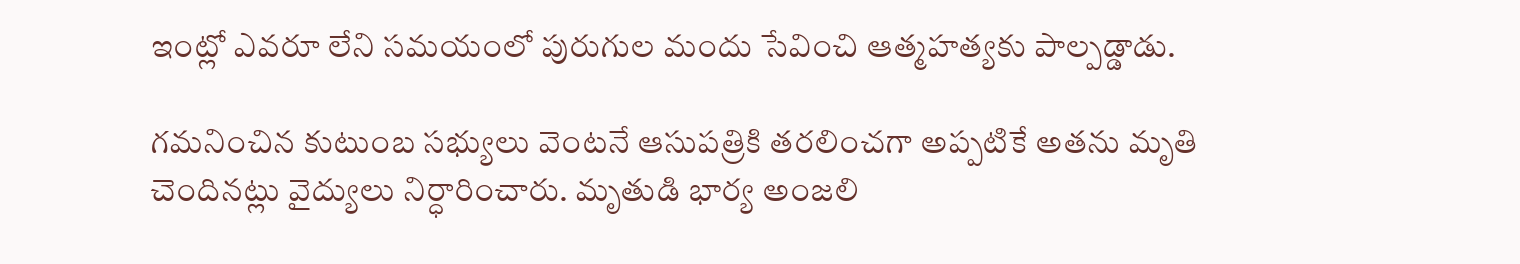ఇంట్లో ఎవరూ లేని సమయంలో పురుగుల మందు సేవించి ఆత్మహత్యకు పాల్పడ్డాడు.

గమనించిన కుటుంబ సభ్యులు వెంటనే ఆసుపత్రికి తరలించగా అప్పటికే అతను మృతి చెందినట్లు వైద్యులు నిర్ధారించారు. మృతుడి భార్య అంజలి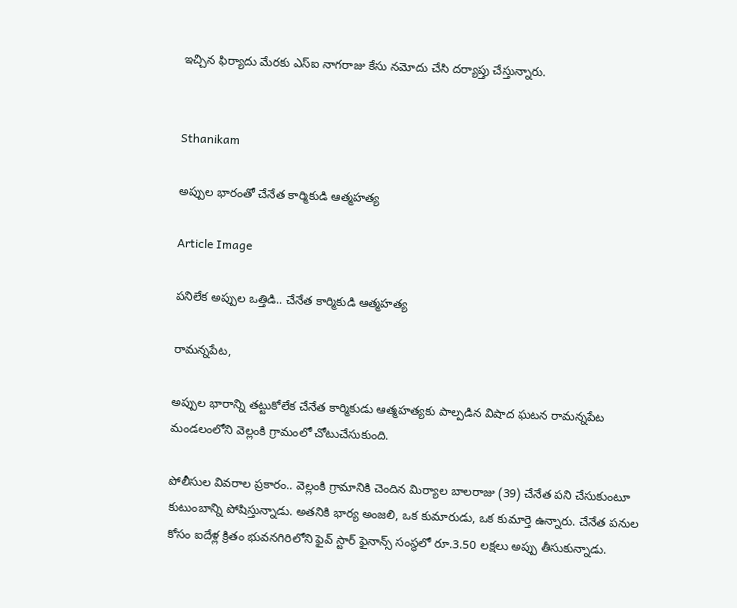ఇచ్చిన ఫిర్యాదు మేరకు ఎస్ఐ నాగరాజు కేసు నమోదు చేసి దర్యాప్తు చేస్తున్నారు.


Sthanikam

అప్పుల భారంతో చేనేత కార్మికుడి ఆత్మహత్య

Article Image

పనిలేక అప్పుల ఒత్తిడి.. చేనేత కార్మికుడి ఆత్మహత్య

రామన్నపేట,

అప్పుల భారాన్ని తట్టుకోలేక చేనేత కార్మికుడు ఆత్మహత్యకు పాల్పడిన విషాద ఘటన రామన్నపేట మండలంలోని వెల్లంకి గ్రామంలో చోటుచేసుకుంది.

పోలీసుల వివరాల ప్రకారం.. వెల్లంకి గ్రామానికి చెందిన మిర్యాల బాలరాజు (39) చేనేత పని చేసుకుంటూ కుటుంబాన్ని పోషిస్తున్నాడు. అతనికి భార్య అంజలి, ఒక కుమారుడు, ఒక కుమార్తె ఉన్నారు. చేనేత పనుల కోసం ఐదేళ్ల క్రితం భువనగిరిలోని ఫైవ్ స్టార్ ఫైనాన్స్ సంస్థలో రూ.3.50 లక్షలు అప్పు తీసుకున్నాడు.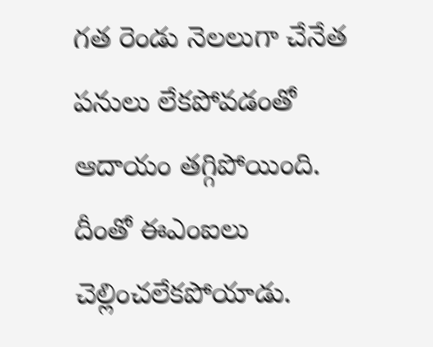గత రెండు నెలలుగా చేనేత పనులు లేకపోవడంతో ఆదాయం తగ్గిపోయింది. దీంతో ఈఎంఐలు చెల్లించలేకపోయాడు.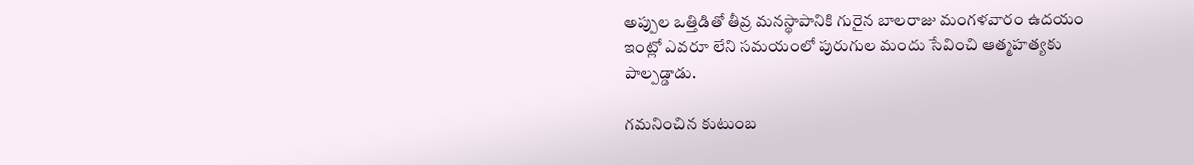అప్పుల ఒత్తిడితో తీవ్ర మనస్థాపానికి గురైన బాలరాజు మంగళవారం ఉదయం ఇంట్లో ఎవరూ లేని సమయంలో పురుగుల మందు సేవించి ఆత్మహత్యకు పాల్పడ్డాడు.

గమనించిన కుటుంబ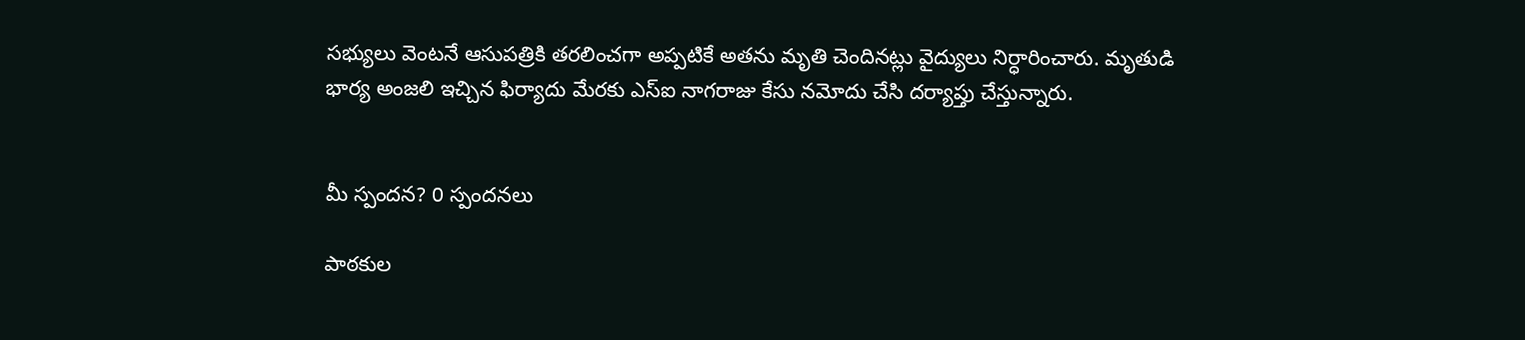సభ్యులు వెంటనే ఆసుపత్రికి తరలించగా అప్పటికే అతను మృతి చెందినట్లు వైద్యులు నిర్ధారించారు. మృతుడి భార్య అంజలి ఇచ్చిన ఫిర్యాదు మేరకు ఎస్ఐ నాగరాజు కేసు నమోదు చేసి దర్యాప్తు చేస్తున్నారు.


మీ స్పందన? 0 స్పందనలు

పాఠకుల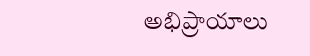అభిప్రాయాలు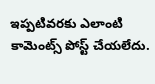ఇప్పటివరకు ఎలాంటి కామెంట్స్ పోస్ట్ చేయలేదు.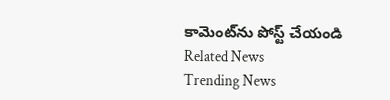కామెంట్‌ను పోస్ట్ చేయండి
Related News
Trending News